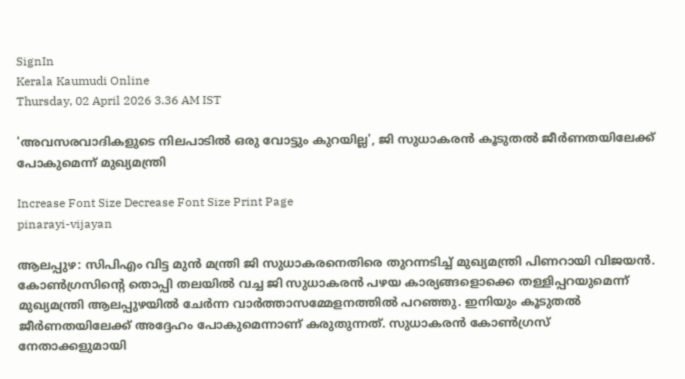SignIn
Kerala Kaumudi Online
Thursday, 02 April 2026 3.36 AM IST

'അവസരവാദികളുടെ നിലപാടിൽ ഒരു വോട്ടും കുറയില്ല', ജി സുധാകരൻ കൂടുതൽ ജീർണതയിലേക്ക് പോകുമെന്ന് മുഖ്യമന്ത്രി

Increase Font Size Decrease Font Size Print Page
pinarayi-vijayan

ആലപ്പുഴ: സിപിഎം വിട്ട മുൻ മന്ത്രി ജി സുധാകരനെതിരെ തുറന്നടിച്ച് മുഖ്യമന്ത്രി പിണറായി വിജയൻ. കോൺഗ്രസിന്റെ തൊപ്പി തലയിൽ വച്ച ജി സുധാകരൻ പഴയ കാര്യങ്ങളൊക്കെ തള്ളിപ്പറയുമെന്ന് മുഖ്യമന്ത്രി ആലപ്പുഴയിൽ ചേർന്ന വാർത്താസമ്മേളനത്തിൽ പറഞ്ഞു. ഇനിയും കൂടുതൽ ജീർണതയിലേക്ക് അദ്ദേഹം പോകുമെന്നാണ് കരുതുന്നത്. സുധാകരൻ കോൺഗ്രസ് നേതാക്കളുമായി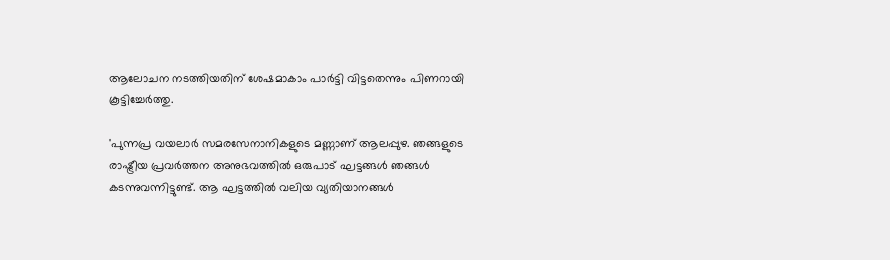ആലോചന നടത്തിയതിന് ശേഷമാകാം പാർട്ടി വിട്ടതെന്നും പിണറായി കൂട്ടിച്ചേർത്തു.

'പുന്നപ്ര വയലാർ സമരസേനാനികളുടെ മണ്ണാണ് ആലപ്പുഴ. ഞങ്ങളുടെ രാഷ്ട്രീയ പ്രവർത്തന അനുഭവത്തിൽ ഒരുപാട് ഘട്ടങ്ങൾ ഞങ്ങൾ കടന്നുവന്നിട്ടുണ്ട്. ആ ഘട്ടത്തിൽ വലിയ വ്യതിയാനങ്ങൾ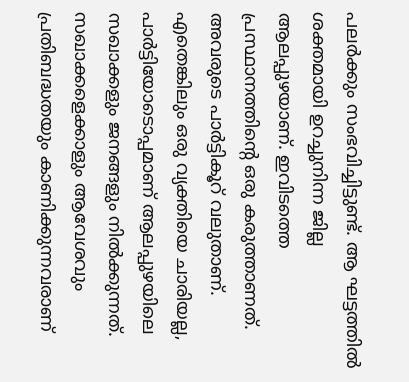പലർക്കും സംഭവിച്ചിട്ടുണ്ട്. ആ ഘട്ടത്തിൽ ശക്തമായി ഉറച്ചുനിന്ന ജില്ല ആലപ്പുഴയാണ്. ഇവിടത്തെ പ്രസ്ഥാനത്തിന്റെ ഒരു കരുത്താണത്. അവരുടെ പാർട്ടികൂറ് വലുതാണ്. എതെങ്കിലും ഒരു വ്യക്തിയെ ചാരിയല്ല, പാർട്ടിയോടൊപ്പമാണ് ആലപ്പുഴയിലെ സഖാക്കളും ജനങ്ങളും നിൽക്കുന്നത്. സഖാക്കളെക്കാളും ആവേശവും പ്രതിബദ്ധതയും കാണിക്കുന്നവരാണ്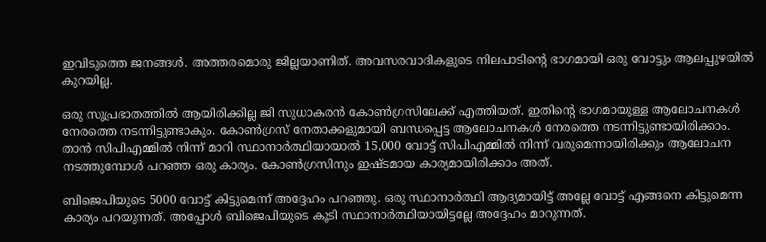ഇവിടുത്തെ ജനങ്ങൾ. അത്തരമൊരു ജില്ലയാണിത്. അവസരവാദികളുടെ നിലപാടിന്റെ ഭാഗമായി ഒരു വോട്ടും ആലപ്പുഴയിൽ കുറയില്ല.

ഒരു സുപ്രഭാതത്തിൽ ആയിരിക്കില്ല ജി സുധാകരൻ കോൺഗ്രസിലേക്ക് എത്തിയത്. ഇതിന്റെ ഭാഗമായുള്ള ആലോചനകൾ നേരത്തെ നടന്നിട്ടുണ്ടാകും. കോൺഗ്രസ് നേതാക്കളുമായി ബന്ധപ്പെട്ട ആലോചനകൾ നേരത്തെ നടന്നിട്ടുണ്ടായിരിക്കാം. താൻ സിപിഎമ്മിൽ നിന്ന് മാറി സ്ഥാനാർത്ഥിയായാൽ 15,000 വോട്ട് സിപിഎമ്മിൽ നിന്ന് വരുമെന്നായിരിക്കും ആലോചന നടത്തുമ്പോൾ പറഞ്ഞ ഒരു കാര്യം. കോൺഗ്രസിനും ഇഷ്ടമായ കാര്യമായിരിക്കാം അത്.

ബിജെപിയുടെ 5000 വോട്ട് കിട്ടുമെന്ന് അദ്ദേഹം പറഞ്ഞു. ഒരു സ്ഥാനാർത്ഥി ആദ്യമായിട്ട് അല്ലേ വോട്ട് എങ്ങനെ കിട്ടുമെന്ന കാര്യം പറയുന്നത്. അപ്പോൾ ബിജെപിയുടെ കൂടി സ്ഥാനാർത്ഥിയായിട്ടല്ലേ അദ്ദേഹം മാറുന്നത്.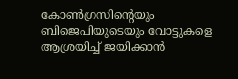കോൺഗ്രസിന്റെയും ബിജെപിയുടെയും വോട്ടുകളെ ആശ്രയിച്ച് ജയിക്കാൻ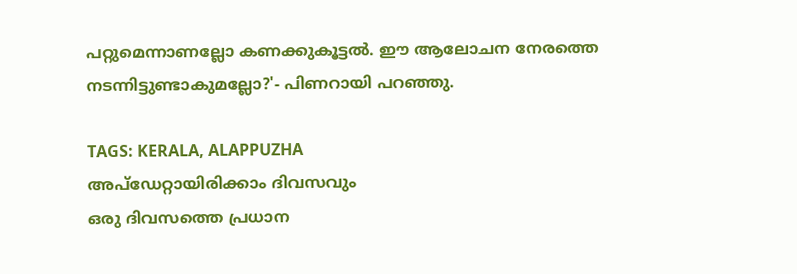പറ്റുമെന്നാണല്ലോ കണക്കുകൂട്ടൽ. ഈ ആലോചന നേരത്തെ നടന്നിട്ടുണ്ടാകുമല്ലോ?'- പിണറായി പറഞ്ഞു.

TAGS: KERALA, ALAPPUZHA
അപ്ഡേറ്റായിരിക്കാം ദിവസവും
ഒരു ദിവസത്തെ പ്രധാന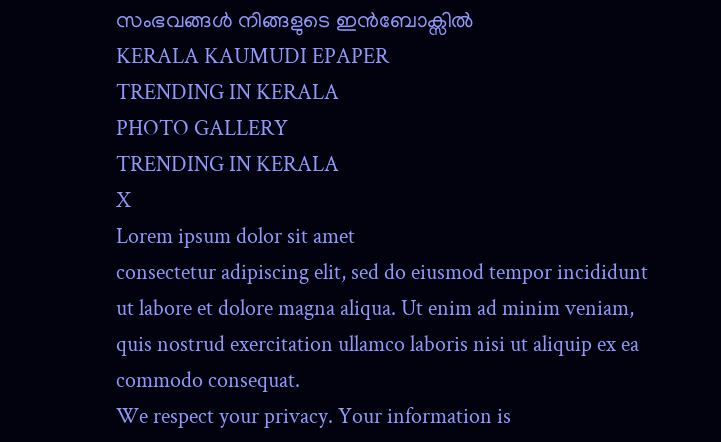സംഭവങ്ങൾ നിങ്ങളുടെ ഇൻബോക്സിൽ
KERALA KAUMUDI EPAPER
TRENDING IN KERALA
PHOTO GALLERY
TRENDING IN KERALA
X
Lorem ipsum dolor sit amet
consectetur adipiscing elit, sed do eiusmod tempor incididunt ut labore et dolore magna aliqua. Ut enim ad minim veniam, quis nostrud exercitation ullamco laboris nisi ut aliquip ex ea commodo consequat.
We respect your privacy. Your information is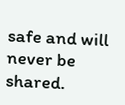safe and will never be shared.